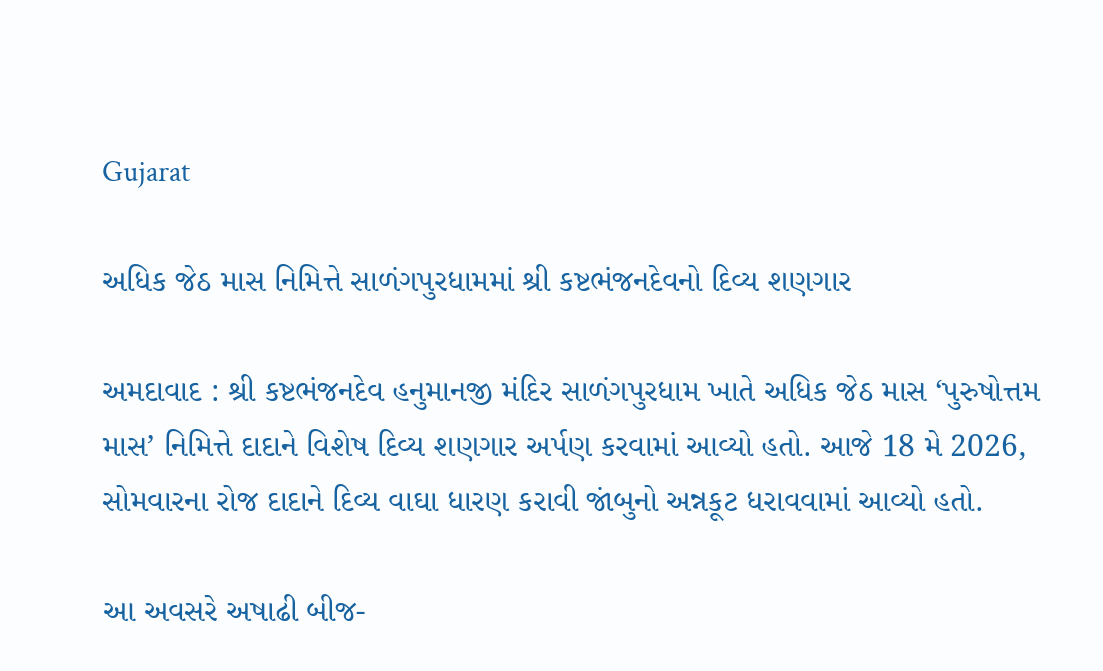Gujarat

અધિક જેઠ માસ નિમિત્તે સાળંગપુરધામમાં શ્રી કષ્ટભંજનદેવનો દિવ્ય શણગાર

અમદાવાદ : શ્રી કષ્ટભંજનદેવ હનુમાનજી મંદિર સાળંગપુરધામ ખાતે અધિક જેઠ માસ ‘પુરુષોત્તમ માસ’ નિમિત્તે દાદાને વિશેષ દિવ્ય શણગાર અર્પણ કરવામાં આવ્યો હતો. આજે 18 મે 2026, સોમવારના રોજ દાદાને દિવ્ય વાઘા ધારણ કરાવી જાંબુનો અન્નકૂટ ધરાવવામાં આવ્યો હતો.

આ અવસરે અષાઢી બીજ-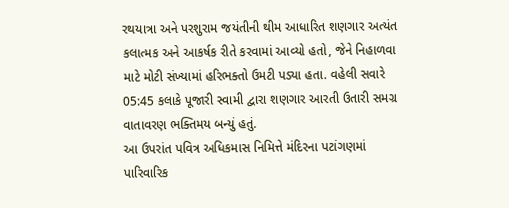રથયાત્રા અને પરશુરામ જયંતીની થીમ આધારિત શણગાર અત્યંત કલાત્મક અને આકર્ષક રીતે કરવામાં આવ્યો હતો, જેને નિહાળવા માટે મોટી સંખ્યામાં હરિભક્તો ઉમટી પડ્યા હતા. વહેલી સવારે 05:45 કલાકે પૂજારી સ્વામી દ્વારા શણગાર આરતી ઉતારી સમગ્ર વાતાવરણ ભક્તિમય બન્યું હતું.
આ ઉપરાંત પવિત્ર અધિકમાસ નિમિત્તે મંદિરના પટાંગણમાં પારિવારિક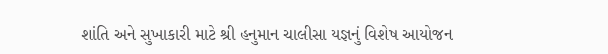શાંતિ અને સુખાકારી માટે શ્રી હનુમાન ચાલીસા યજ્ઞનું વિશેષ આયોજન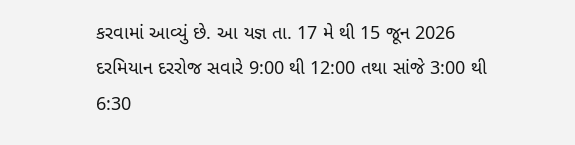કરવામાં આવ્યું છે. આ યજ્ઞ તા. 17 મે થી 15 જૂન 2026 દરમિયાન દરરોજ સવારે 9:00 થી 12:00 તથા સાંજે 3:00 થી 6:30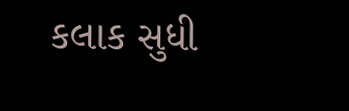કલાક સુધી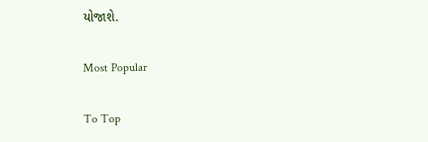યોજાશે.

Most Popular

To Top